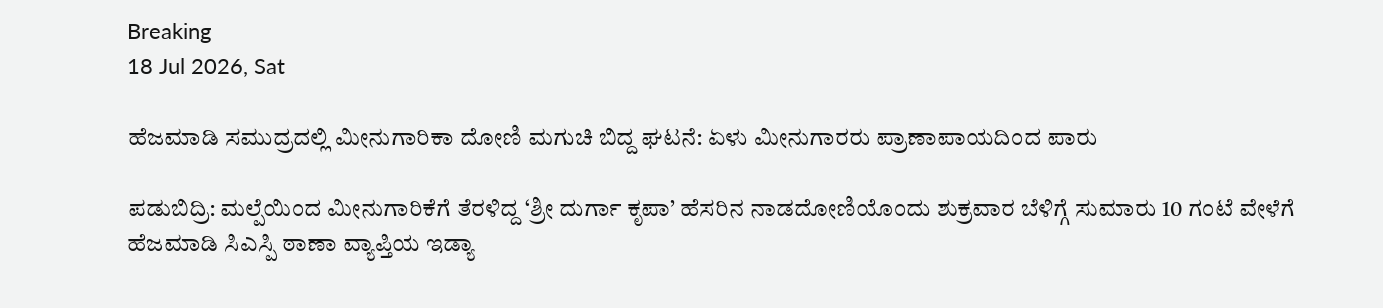Breaking
18 Jul 2026, Sat

ಹೆಜಮಾಡಿ ಸಮುದ್ರದಲ್ಲಿ ಮೀನುಗಾರಿಕಾ ದೋಣಿ ಮಗುಚಿ ಬಿದ್ದ ಘಟನೆ: ಏಳು ಮೀನುಗಾರರು ಪ್ರಾಣಾಪಾಯದಿಂದ ಪಾರು

ಪಡುಬಿದ್ರಿ: ಮಲ್ಪೆಯಿಂದ ಮೀನುಗಾರಿಕೆಗೆ ತೆರಳಿದ್ದ ‘ಶ್ರೀ ದುರ್ಗಾ ಕೃಪಾ’ ಹೆಸರಿನ ನಾಡದೋಣಿಯೊಂದು ಶುಕ್ರವಾರ ಬೆಳಿಗ್ಗೆ ಸುಮಾರು 10 ಗಂಟೆ ವೇಳೆಗೆ ಹೆಜಮಾಡಿ ಸಿಎಸ್ಪಿ ಠಾಣಾ ವ್ಯಾಪ್ತಿಯ ಇಡ್ಯಾ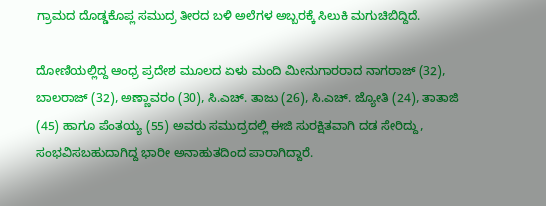ಗ್ರಾಮದ ದೊಡ್ಡಕೊಪ್ಲ ಸಮುದ್ರ ತೀರದ ಬಳಿ ಅಲೆಗಳ ಅಬ್ಬರಕ್ಕೆ ಸಿಲುಕಿ ಮಗುಚಿಬಿದ್ದಿದೆ.

ದೋಣಿಯಲ್ಲಿದ್ದ ಆಂಧ್ರ ಪ್ರದೇಶ ಮೂಲದ ಏಳು ಮಂದಿ ಮೀನುಗಾರರಾದ ನಾಗರಾಜ್ (32), ಬಾಲರಾಜ್ (32), ಅಣ್ಣಾವರಂ (30), ಸಿ.ಎಚ್. ತಾಜು (26), ಸಿ.ಎಚ್. ಜ್ಯೋತಿ (24), ತಾತಾಜಿ (45) ಹಾಗೂ ಪೆಂತಯ್ಯ (55) ಅವರು ಸಮುದ್ರದಲ್ಲಿ ಈಜಿ ಸುರಕ್ಷಿತವಾಗಿ ದಡ ಸೇರಿದ್ದು, ಸಂಭವಿಸಬಹುದಾಗಿದ್ದ ಭಾರೀ ಅನಾಹುತದಿಂದ ಪಾರಾಗಿದ್ದಾರೆ.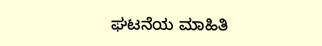ಘಟನೆಯ ಮಾಹಿತಿ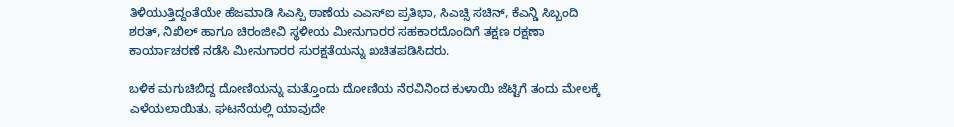ತಿಳಿಯುತ್ತಿದ್ದಂತೆಯೇ ಹೆಜಮಾಡಿ ಸಿಎಸ್ಪಿ ಠಾಣೆಯ ಎಎಸ್ಐ ಪ್ರತಿಭಾ, ಸಿಎಚ್ಸಿ ಸಚಿನ್, ಕೆಎನ್ಡಿ ಸಿಬ್ಬಂದಿ ಶರತ್, ನಿಖಿಲ್ ಹಾಗೂ ಚಿರಂಜೀವಿ ಸ್ಥಳೀಯ ಮೀನುಗಾರರ ಸಹಕಾರದೊಂದಿಗೆ ತಕ್ಷಣ ರಕ್ಷಣಾ ಕಾರ್ಯಾಚರಣೆ ನಡೆಸಿ ಮೀನುಗಾರರ ಸುರಕ್ಷತೆಯನ್ನು ಖಚಿತಪಡಿಸಿದರು.

ಬಳಿಕ ಮಗುಚಿಬಿದ್ದ ದೋಣಿಯನ್ನು ಮತ್ತೊಂದು ದೋಣಿಯ ನೆರವಿನಿಂದ ಕುಳಾಯಿ ಜೆಟ್ಟಿಗೆ ತಂದು ಮೇಲಕ್ಕೆ ಎಳೆಯಲಾಯಿತು. ಘಟನೆಯಲ್ಲಿ ಯಾವುದೇ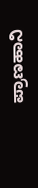ಪ್ರಾಣಹಾನಿ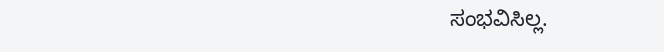ಸಂಭವಿಸಿಲ್ಲ.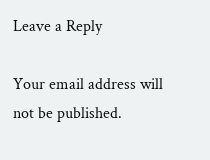Leave a Reply

Your email address will not be published.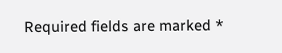Required fields are marked *